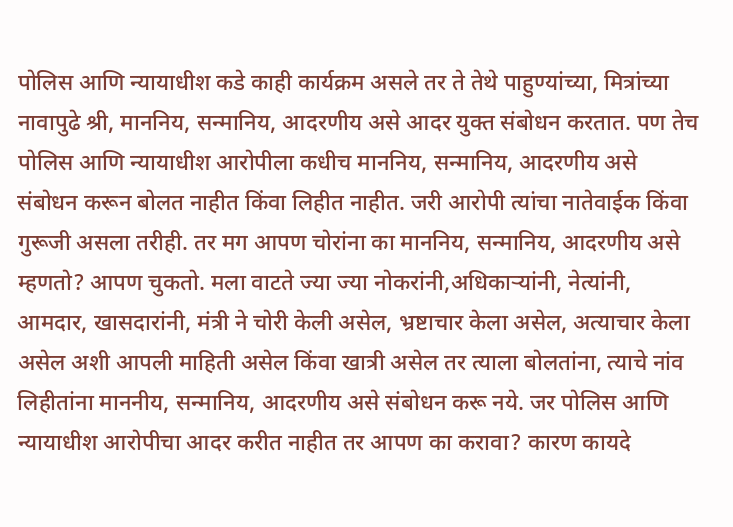पोलिस आणि न्यायाधीश कडे काही कार्यक्रम असले तर ते तेथे पाहुण्यांच्या, मित्रांच्या नावापुढे श्री, माननिय, सन्मानिय, आदरणीय असे आदर युक्त संबोधन करतात. पण तेच पोलिस आणि न्यायाधीश आरोपीला कधीच माननिय, सन्मानिय, आदरणीय असे संबोधन करून बोलत नाहीत किंवा लिहीत नाहीत. जरी आरोपी त्यांचा नातेवाईक किंवा गुरूजी असला तरीही. तर मग आपण चोरांना का माननिय, सन्मानिय, आदरणीय असे म्हणतो? आपण चुकतो. मला वाटते ज्या ज्या नोकरांनी,अधिकाऱ्यांनी, नेत्यांनी, आमदार, खासदारांनी, मंत्री ने चोरी केली असेल, भ्रष्टाचार केला असेल, अत्याचार केला असेल अशी आपली माहिती असेल किंवा खात्री असेल तर त्याला बोलतांना, त्याचे नांव लिहीतांना माननीय, सन्मानिय, आदरणीय असे संबोधन करू नये. जर पोलिस आणि न्यायाधीश आरोपीचा आदर करीत नाहीत तर आपण का करावा? कारण कायदे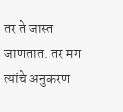तर ते जास्त जाणतात. तर मग त्यांचे अनुकरण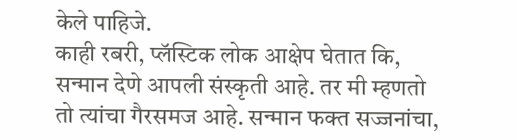केले पाहिजे.
काही रबरी, प्लॅस्टिक लोक आक्षेप घेतात कि, सन्मान देणे आपली संस्कृती आहे. तर मी म्हणतो तो त्यांचा गैरसमज आहे. सन्मान फक्त सज्जनांचा,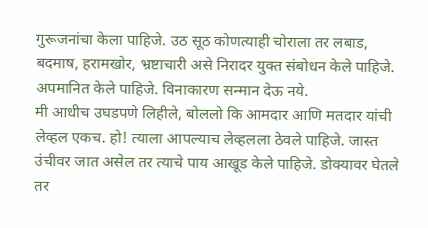गुरूजनांचा केला पाहिजे. उठ सूठ कोणत्याही चोराला तर लबाड, बदमाष, हरामखोर, भ्रष्टाचारी असे निरादर युक्त संबोधन केले पाहिजे. अपमानित केले पाहिजे. विनाकारण सन्मान देऊ नये.
मी आधीच उघडपणे लिहीले, बोललो कि आमदार आणि मतदार यांची लेव्हल एकच. हो! त्याला आपल्याच लेव्हलला ठेवले पाहिजे. जास्त उंचीवर जात असेल तर त्याचे पाय आखूड केले पाहिजे. डोक्यावर घेतले तर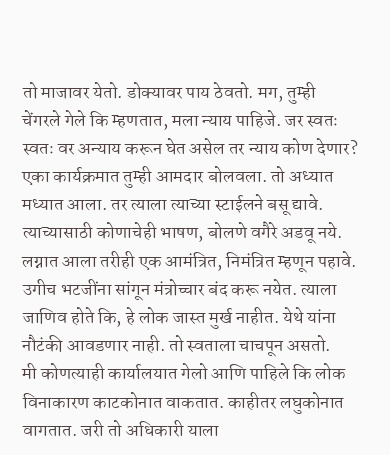तो माजावर येतो. डोक्यावर पाय ठेवतो. मग, तुम्ही चेंगरले गेले कि म्हणतात, मला न्याय पाहिजे. जर स्वतः स्वतः वर अन्याय करून घेत असेल तर न्याय कोण देणार?
एका कार्यक्रमात तुम्ही आमदार बोलवला. तो अध्यात मध्यात आला. तर त्याला त्याच्या स्टाईलने बसू द्यावे. त्याच्यासाठी कोणाचेही भाषण, बोलणे वगैरे अडवू नये. लग्नात आला तरीही एक आमंत्रित, निमंत्रित म्हणून पहावे. उगीच भटजींना सांगून मंत्रोच्चार बंद करू नयेत. त्याला जाणिव होते कि, हे लोक जास्त मुर्ख नाहीत. येथे यांना नौटंकी आवडणार नाही. तो स्वताला चाचपून असतो.
मी कोणत्याही कार्यालयात गेलो आणि पाहिले कि लोक विनाकारण काटकोनात वाकतात. काहीतर लघुकोनात वागतात. जरी तो अधिकारी याला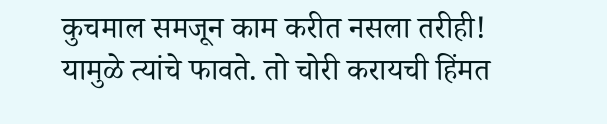कुचमाल समजून काम करीत नसला तरीही! यामुळे त्यांचे फावते. तो चोरी करायची हिंमत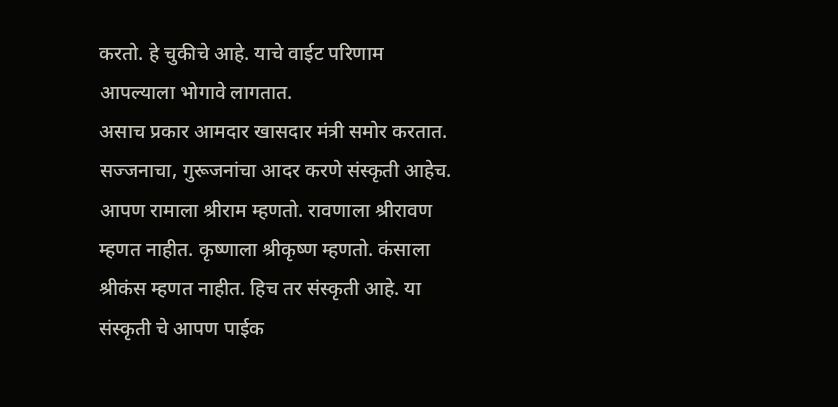करतो. हे चुकीचे आहे. याचे वाईट परिणाम आपल्याला भोगावे लागतात.
असाच प्रकार आमदार खासदार मंत्री समोर करतात.
सज्जनाचा, गुरूजनांचा आदर करणे संस्कृती आहेच. आपण रामाला श्रीराम म्हणतो. रावणाला श्रीरावण म्हणत नाहीत. कृष्णाला श्रीकृष्ण म्हणतो. कंसाला श्रीकंस म्हणत नाहीत. हिच तर संस्कृती आहे. या संस्कृती चे आपण पाईक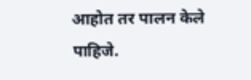आहोत तर पालन केले पाहिजे.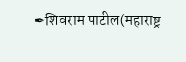✒शिवराम पाटील(महाराष्ट्र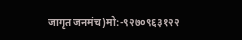जागृत जनमंच)मो:-९२७०९६३१२२